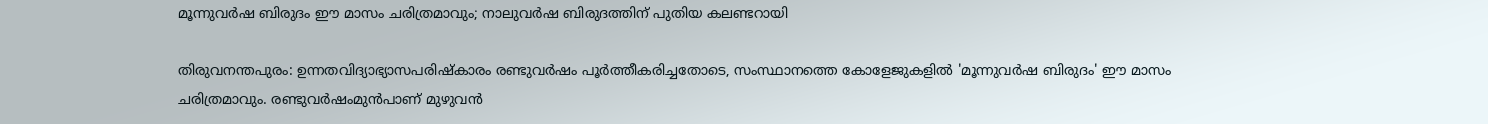മൂന്നുവർഷ ബിരുദം ഈ മാസം ചരിത്രമാവും; നാലുവർഷ ബിരുദത്തിന് പുതിയ കലണ്ടറായി

തിരുവനന്തപുരം: ഉന്നതവിദ്യാഭ്യാസപരിഷ്കാരം രണ്ടുവർഷം പൂർത്തീകരിച്ചതോടെ, സംസ്ഥാനത്തെ കോളേജുകളിൽ 'മൂന്നുവർഷ ബിരുദം' ഈ മാസം ചരിത്രമാവും. രണ്ടുവർഷംമുൻപാണ് മുഴുവൻ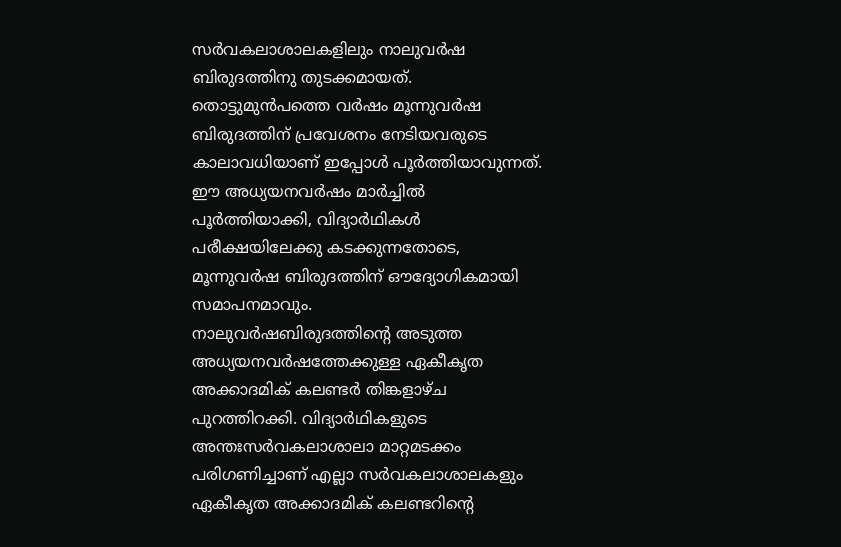സർവകലാശാലകളിലും നാലുവർഷ ബിരുദത്തിനു തുടക്കമായത്.
തൊട്ടുമുൻപത്തെ വർഷം മൂന്നുവർഷ ബിരുദത്തിന് പ്രവേശനം നേടിയവരുടെ കാലാവധിയാണ് ഇപ്പോൾ പൂർത്തിയാവുന്നത്. ഈ അധ്യയനവർഷം മാർച്ചിൽ പൂർത്തിയാക്കി, വിദ്യാർഥികൾ പരീക്ഷയിലേക്കു കടക്കുന്നതോടെ, മൂന്നുവർഷ ബിരുദത്തിന് ഔദ്യോഗികമായി സമാപനമാവും.
നാലുവർഷബിരുദത്തിന്റെ അടുത്ത അധ്യയനവർഷത്തേക്കുള്ള ഏകീകൃത അക്കാദമിക് കലണ്ടർ തിങ്കളാഴ്ച പുറത്തിറക്കി. വിദ്യാർഥികളുടെ അന്തഃസർവകലാശാലാ മാറ്റമടക്കം പരിഗണിച്ചാണ് എല്ലാ സർവകലാശാലകളും ഏകീകൃത അക്കാദമിക് കലണ്ടറിന്റെ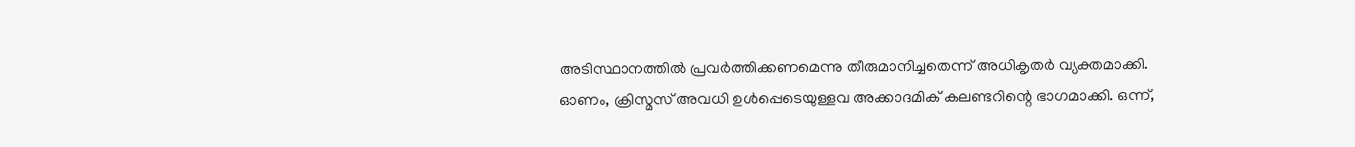അടിസ്ഥാനത്തിൽ പ്രവർത്തിക്കണമെന്നു തീരുമാനിച്ചതെന്ന് അധികൃതർ വ്യക്തമാക്കി.
ഓണം, ക്രിസ്മസ് അവധി ഉൾപ്പെടെയുള്ളവ അക്കാദമിക് കലണ്ടറിന്റെ ഭാഗമാക്കി. ഒന്ന്,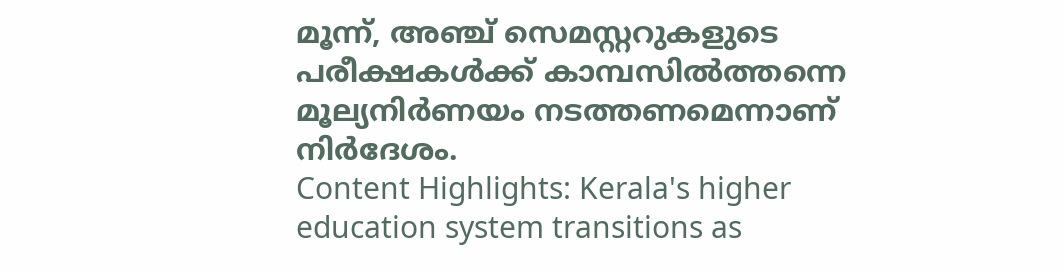മൂന്ന്, അഞ്ച് സെമസ്റ്ററുകളുടെ പരീക്ഷകൾക്ക് കാമ്പസിൽത്തന്നെ മൂല്യനിർണയം നടത്തണമെന്നാണ് നിർദേശം.
Content Highlights: Kerala's higher education system transitions as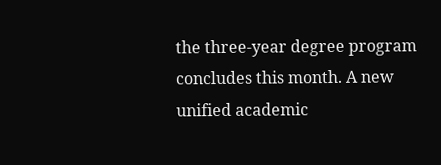the three-year degree program concludes this month. A new unified academic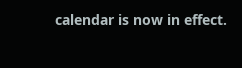calendar is now in effect.